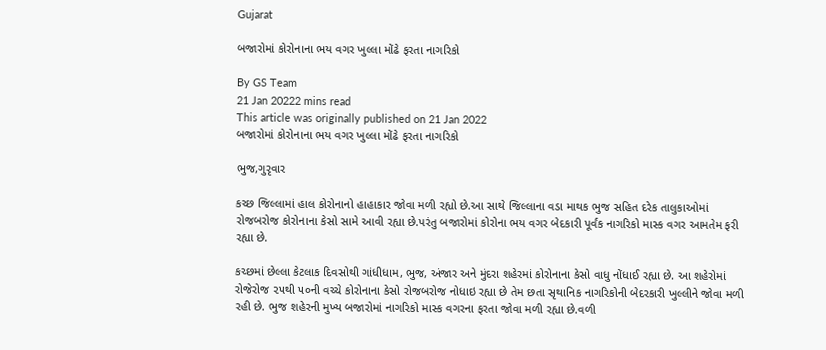Gujarat

બજારોમાં કોરોનાના ભય વગર ખુલ્લા મોંઢે ફરતા નાગરિકો

By GS Team
21 Jan 20222 mins read
This article was originally published on 21 Jan 2022
બજારોમાં કોરોનાના ભય વગર ખુલ્લા મોંઢે ફરતા નાગરિકો

ભુજ,ગુરૃવાર

કચ્છ જિલ્લામાં હાલ કોરોનાનો હાહાકાર જોવા મળી રહ્યો છે.આ સાથે જિલ્લાના વડા માથક ભુજ સહિત દરેક તાલુકાઓમાં રોજબરોજ કોરોનાના કેસો સામે આવી રહ્યા છે.પરંતુ બજારોમાં કોરોના ભય વગર બેદકારી પૂર્વંક નાગરિકો માસ્ક વગર આમતેમ ફરી રહ્યા છે.

કચ્છમાં છેલ્લા કેટલાક દિવસોથી ગાંધીધામ, ભુજ, અંજાર અને મુંદરા શહેરમાં કોરોનાના કેસો વાધુ નોંધાઈ રહ્યા છે. આ શહેરોમાં રોજેરોજ ૨૫થી ૫૦ની વચ્ચે કોરોનાના કેસો રોજબરોજ નોધાઇ રહ્યા છે તેમ છતા સૃથાનિક નાગરિકોની બેદરકારી ખુલ્લીને જોવા મળી રહી છે. ભુજ શહેરની મુખ્ય બજારોમાં નાગરિકો માસ્ક વગરના ફરતા જોવા મળી રહ્યા છે.વળી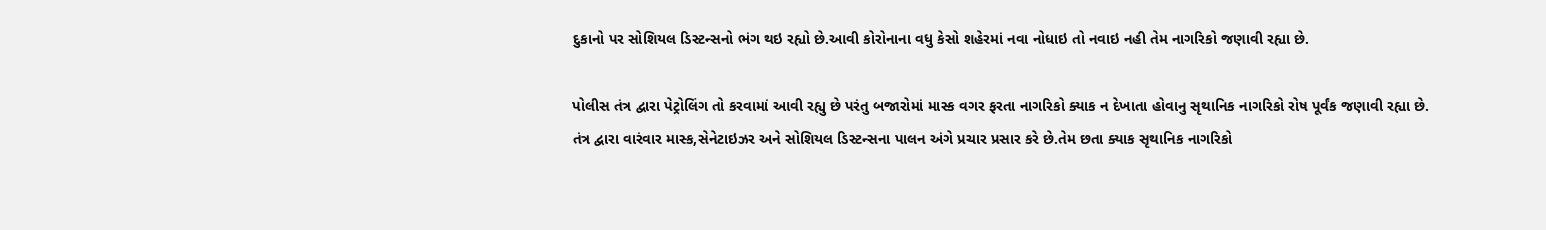દુકાનો પર સોશિયલ ડિસ્ટન્સનો ભંગ થઇ રહ્યો છે.આવી કોરોનાના વધુ કેસો શહેરમાં નવા નોધાઇ તો નવાઇ નહી તેમ નાગરિકો જણાવી રહ્યા છે.

પોલીસ તંત્ર દ્વારા પેટ્રોલિંગ તો કરવામાં આવી રહ્યુ છે પરંતુ બજારોમાં માસ્ક વગર ફરતા નાગરિકો ક્યાક ન દેખાતા હોવાનુ સૃથાનિક નાગરિકો રોષ પૂર્વંક જણાવી રહ્યા છે. તંત્ર દ્વારા વારંવાર માસ્ક,સેનેટાઇઝર અને સોશિયલ ડિસ્ટન્સના પાલન અંગે પ્રચાર પ્રસાર કરે છે.તેમ છતા ક્યાક સૃથાનિક નાગરિકો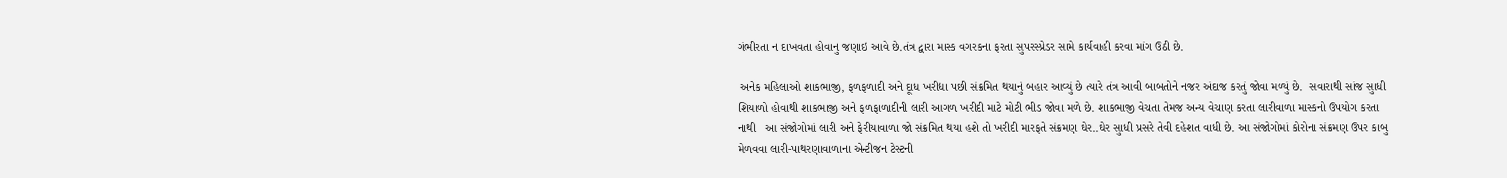ગંભીરતા ન દાખવતા હોવાનુ જણાઇ આવે છે.તંત્ર દ્વારા માસ્ક વગરકના ફરતા સુપરસ્પ્રેડર સામે કાર્યવાહી કરવા માંગ ઉઠી છે.

 અનેક મહિલાઓ શાકભાજી, ફળફળાદી અને દૂાધ ખરીદ્યા પછી સંક્રમિત થયાનું બહાર આવ્યું છે ત્યારે તંત્ર આવી બાબતોને નજર અંદાજ કરતું જોવા મળ્યું છે.  સવારાથી સાંજ સુાધી શિયાળો હોવાથી શાકભાજી અને ફળફાળાદીની લારી આગળ ખરીદી માટે મોટી ભીડ જોવા મળે છે. શાકભાજી વેચતા તેમજ અન્ય વેચાણ કરતા લારીવાળા માસ્કનો ઉપયોગ કરતા નાથી   આ સંજોગોમાં લારી અને ફેરીયાવાળા જો સંક્રમિત થયા હશે તો ખરીદી મારફતે સંક્રમણ ઘેર..ઘેર સુાધી પ્રસરે તેવી દહેશત વાધી છે. આ સંજોગોમાં કોરોના સંક્રમણ ઉપર કાબુ મેળવવા લારી-પાથરણાવાળાના એન્ટીજન ટેસ્ટની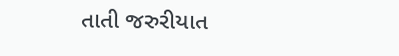તાતી જરુરીયાત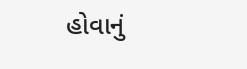હોવાનું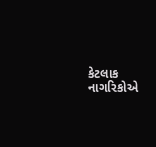કેટલાક નાગરિકોએ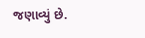જણાવ્યું છે.